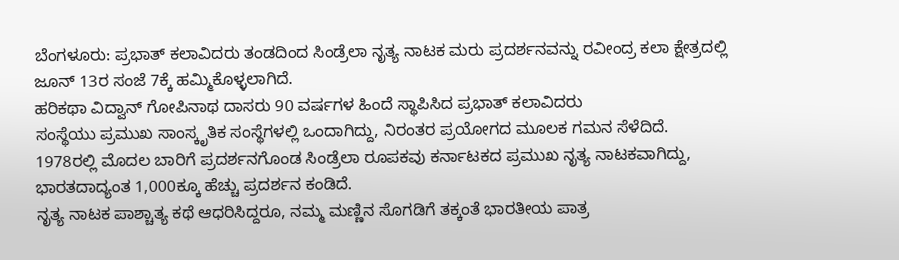ಬೆಂಗಳೂರು: ಪ್ರಭಾತ್ ಕಲಾವಿದರು ತಂಡದಿಂದ ಸಿಂಡ್ರೆಲಾ ನೃತ್ಯ ನಾಟಕ ಮರು ಪ್ರದರ್ಶನವನ್ನು ರವೀಂದ್ರ ಕಲಾ ಕ್ಷೇತ್ರದಲ್ಲಿ ಜೂನ್ 13ರ ಸಂಜೆ 7ಕ್ಕೆ ಹಮ್ಮಿಕೊಳ್ಳಲಾಗಿದೆ.
ಹರಿಕಥಾ ವಿದ್ವಾನ್ ಗೋಪಿನಾಥ ದಾಸರು 90 ವರ್ಷಗಳ ಹಿಂದೆ ಸ್ಥಾಪಿಸಿದ ಪ್ರಭಾತ್ ಕಲಾವಿದರು
ಸಂಸ್ಥೆಯು ಪ್ರಮುಖ ಸಾಂಸ್ಕೃತಿಕ ಸಂಸ್ಥೆಗಳಲ್ಲಿ ಒಂದಾಗಿದ್ದು, ನಿರಂತರ ಪ್ರಯೋಗದ ಮೂಲಕ ಗಮನ ಸೆಳೆದಿದೆ.
1978ರಲ್ಲಿ ಮೊದಲ ಬಾರಿಗೆ ಪ್ರದರ್ಶನಗೊಂಡ ಸಿಂಡ್ರೆಲಾ ರೂಪಕವು ಕರ್ನಾಟಕದ ಪ್ರಮುಖ ನೃತ್ಯ ನಾಟಕವಾಗಿದ್ದು, ಭಾರತದಾದ್ಯಂತ 1,000ಕ್ಕೂ ಹೆಚ್ಚು ಪ್ರದರ್ಶನ ಕಂಡಿದೆ.
ನೃತ್ಯ ನಾಟಕ ಪಾಶ್ಚಾತ್ಯ ಕಥೆ ಆಧರಿಸಿದ್ದರೂ, ನಮ್ಮ ಮಣ್ಣಿನ ಸೊಗಡಿಗೆ ತಕ್ಕಂತೆ ಭಾರತೀಯ ಪಾತ್ರ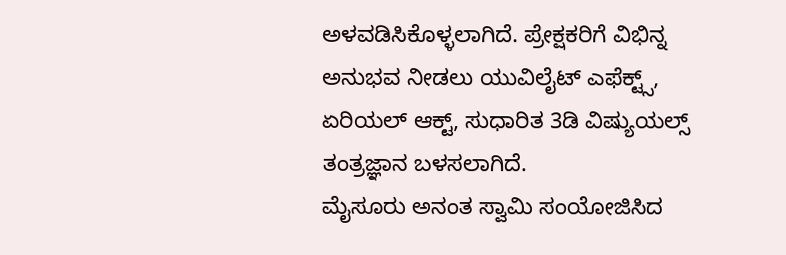ಅಳವಡಿಸಿಕೊಳ್ಳಲಾಗಿದೆ. ಪ್ರೇಕ್ಷಕರಿಗೆ ವಿಭಿನ್ನ ಅನುಭವ ನೀಡಲು ಯುವಿಲೈಟ್ ಎಫೆಕ್ಟ್ಸ್, ಏರಿಯಲ್ ಆಕ್ಟ್, ಸುಧಾರಿತ 3ಡಿ ವಿಷ್ಯುಯಲ್ಸ್ ತಂತ್ರಜ್ಞಾನ ಬಳಸಲಾಗಿದೆ.
ಮೈಸೂರು ಅನಂತ ಸ್ವಾಮಿ ಸಂಯೋಜಿಸಿದ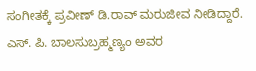ಸಂಗೀತಕ್ಕೆ ಪ್ರವೀಣ್ ಡಿ.ರಾವ್ ಮರುಜೀವ ನೀಡಿದ್ದಾರೆ. ಎಸ್. ಪಿ. ಬಾಲಸುಬ್ರಹ್ಮಣ್ಯಂ ಅವರ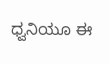ಧ್ವನಿಯೂ ಈ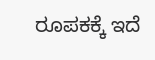ರೂಪಕಕ್ಕೆ ಇದೆ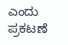ಎಂದು ಪ್ರಕಟಣೆ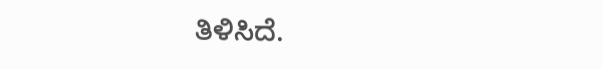ತಿಳಿಸಿದೆ.